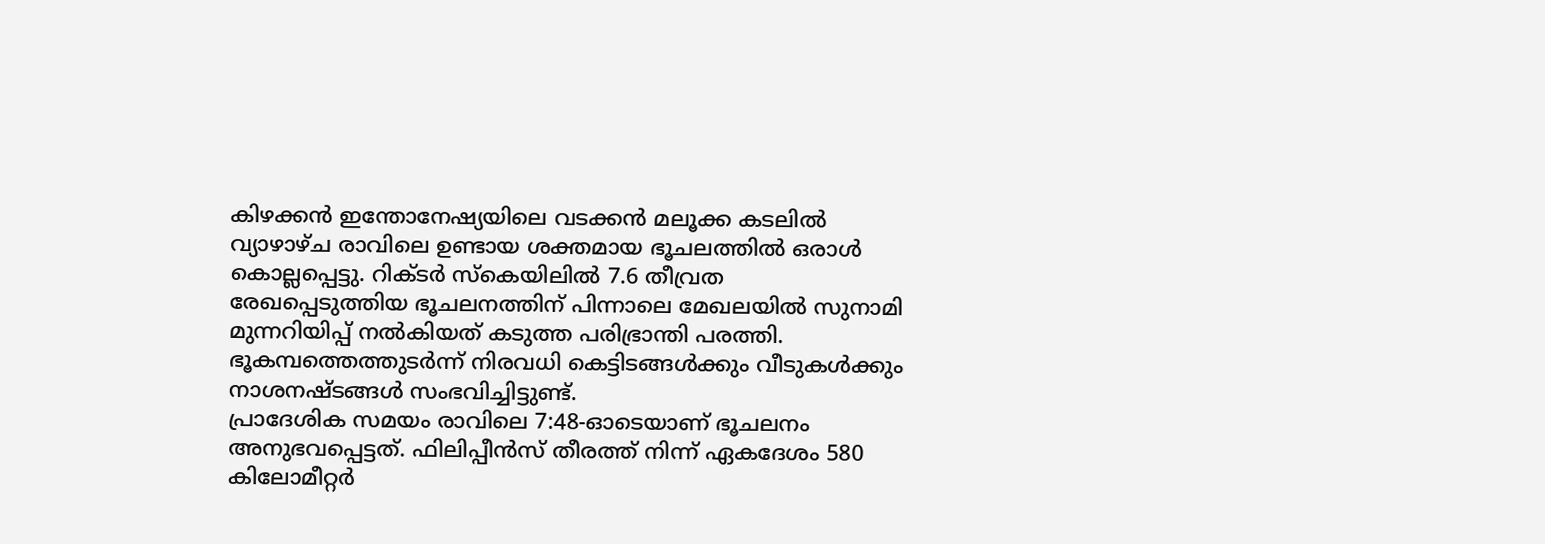കിഴക്കൻ ഇന്തോനേഷ്യയിലെ വടക്കൻ മലൂക്ക കടലിൽ വ്യാഴാഴ്ച രാവിലെ ഉണ്ടായ ശക്തമായ ഭൂചലത്തിൽ ഒരാൾ കൊല്ലപ്പെട്ടു. റിക്ടർ സ്കെയിലിൽ 7.6 തീവ്രത രേഖപ്പെടുത്തിയ ഭൂചലനത്തിന് പിന്നാലെ മേഖലയിൽ സുനാമി മുന്നറിയിപ്പ് നൽകിയത് കടുത്ത പരിഭ്രാന്തി പരത്തി. ഭൂകമ്പത്തെത്തുടർന്ന് നിരവധി കെട്ടിടങ്ങൾക്കും വീടുകൾക്കും നാശനഷ്ടങ്ങൾ സംഭവിച്ചിട്ടുണ്ട്.
പ്രാദേശിക സമയം രാവിലെ 7:48-ഓടെയാണ് ഭൂചലനം അനുഭവപ്പെട്ടത്. ഫിലിപ്പീൻസ് തീരത്ത് നിന്ന് ഏകദേശം 580 കിലോമീറ്റർ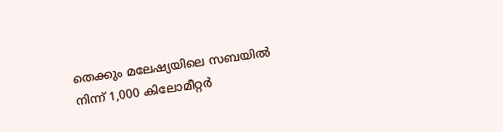തെക്കും മലേഷ്യയിലെ സബയിൽ നിന്ന് 1,000 കിലോമീറ്റർ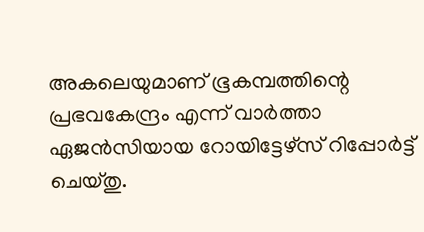അകലെയുമാണ് ഭൂകമ്പത്തിന്റെ പ്രഭവകേന്ദ്രം എന്ന് വാർത്താ ഏജൻസിയായ റോയിട്ടേഴ്സ് റിപ്പോർട്ട് ചെയ്തു.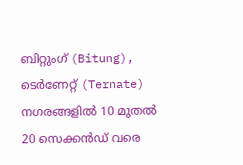ബിറ്റുംഗ് (Bitung), ടെർണേറ്റ് (Ternate) നഗരങ്ങളിൽ 10 മുതൽ 20 സെക്കൻഡ് വരെ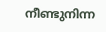നീണ്ടുനിന്ന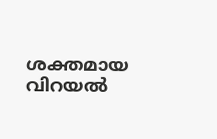ശക്തമായ വിറയൽ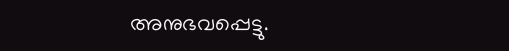അനുഭവപ്പെട്ടു.